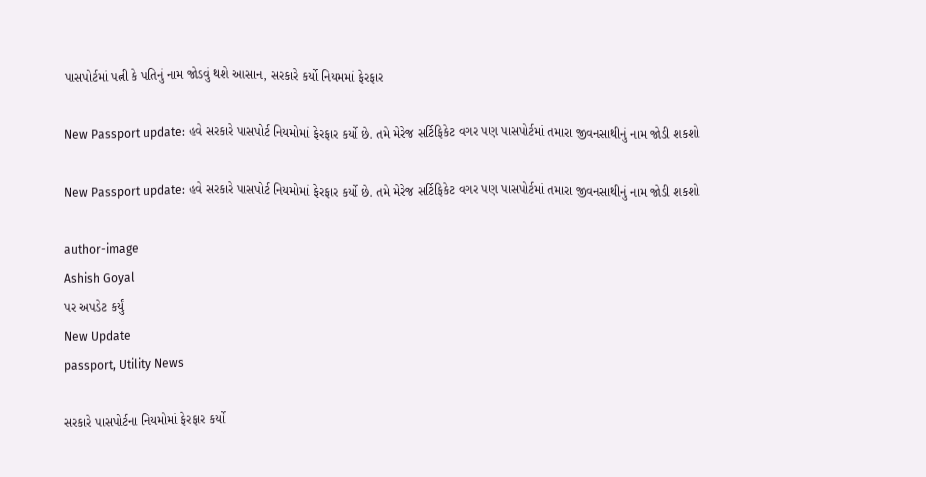પાસપોર્ટમાં પત્ની કે પતિનું નામ જોડવું થશે આસાન, સરકારે કર્યો નિયમમાં ફેરફાર

New Passport update: હવે સરકારે પાસપોર્ટ નિયમોમાં ફેરફાર કર્યો છે. તમે મેરેજ સર્ટિફિકેટ વગર પણ પાસપોર્ટમાં તમારા જીવનસાથીનું નામ જોડી શકશો

New Passport update: હવે સરકારે પાસપોર્ટ નિયમોમાં ફેરફાર કર્યો છે. તમે મેરેજ સર્ટિફિકેટ વગર પણ પાસપોર્ટમાં તમારા જીવનસાથીનું નામ જોડી શકશો

author-image
Ashish Goyal
પર અપડેટ કર્યું
New Update
passport, Utility News

સરકારે પાસપોર્ટના નિયમોમાં ફેરફાર કર્યો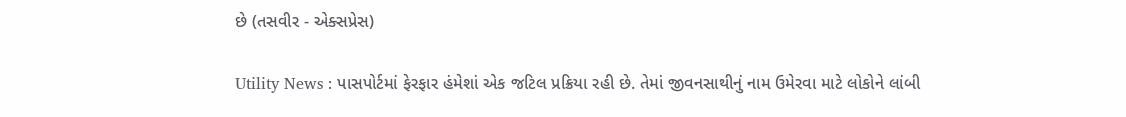છે (તસવીર - એક્સપ્રેસ)

Utility News : પાસપોર્ટમાં ફેરફાર હંમેશાં એક જટિલ પ્રક્રિયા રહી છે. તેમાં જીવનસાથીનું નામ ઉમેરવા માટે લોકોને લાંબી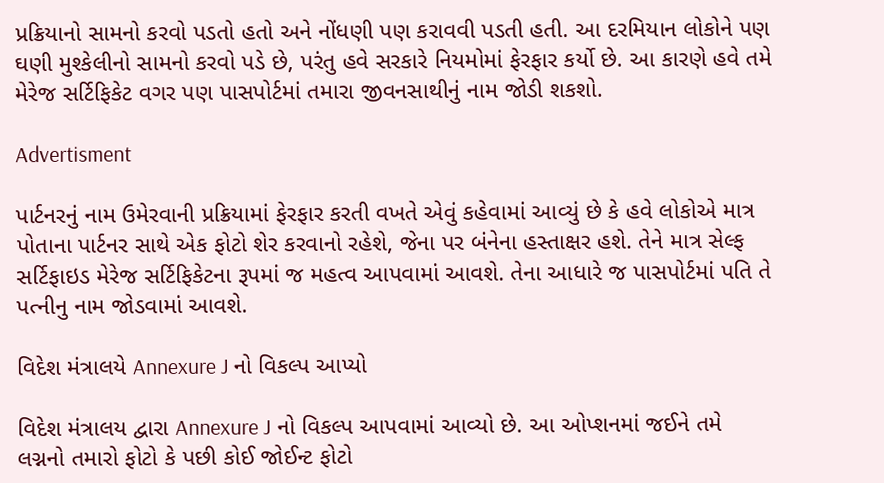પ્રક્રિયાનો સામનો કરવો પડતો હતો અને નોંધણી પણ કરાવવી પડતી હતી. આ દરમિયાન લોકોને પણ ઘણી મુશ્કેલીનો સામનો કરવો પડે છે, પરંતુ હવે સરકારે નિયમોમાં ફેરફાર કર્યો છે. આ કારણે હવે તમે મેરેજ સર્ટિફિકેટ વગર પણ પાસપોર્ટમાં તમારા જીવનસાથીનું નામ જોડી શકશો.

Advertisment

પાર્ટનરનું નામ ઉમેરવાની પ્રક્રિયામાં ફેરફાર કરતી વખતે એવું કહેવામાં આવ્યું છે કે હવે લોકોએ માત્ર પોતાના પાર્ટનર સાથે એક ફોટો શેર કરવાનો રહેશે, જેના પર બંનેના હસ્તાક્ષર હશે. તેને માત્ર સેલ્ફ સર્ટિફાઇડ મેરેજ સર્ટિફિકેટના રૂપમાં જ મહત્વ આપવામાં આવશે. તેના આધારે જ પાસપોર્ટમાં પતિ તે પત્નીનુ નામ જોડવામાં આવશે.

વિદેશ મંત્રાલયે Annexure J નો વિકલ્પ આપ્યો

વિદેશ મંત્રાલય દ્વારા Annexure J નો વિકલ્પ આપવામાં આવ્યો છે. આ ઓપ્શનમાં જઈને તમે લગ્નનો તમારો ફોટો કે પછી કોઈ જોઈન્ટ ફોટો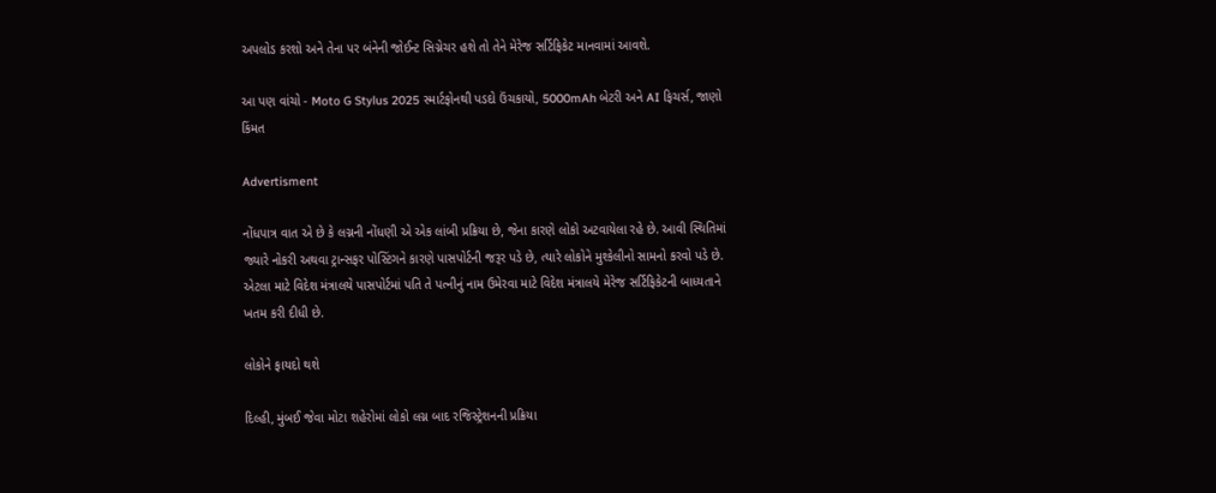અપલોડ કરશો અને તેના પર બંનેની જોઈન્ટ સિગ્નેચર હશે તો તેને મેરેજ સર્ટિફિકેટ માનવામાં આવશે.

આ પણ વાંચો - Moto G Stylus 2025 સ્માર્ટફોનથી પડદો ઉંચકાયો, 5000mAh બેટરી અને AI ફિચર્સ, જાણો કિંમત

Advertisment

નોંધપાત્ર વાત એ છે કે લગ્નની નોંધણી એ એક લાંબી પ્રક્રિયા છે, જેના કારણે લોકો અટવાયેલા રહે છે. આવી સ્થિતિમાં જ્યારે નોકરી અથવા ટ્રાન્સફર પોસ્ટિંગને કારણે પાસપોર્ટની જરૂર પડે છે, ત્યારે લોકોને મુશ્કેલીનો સામનો કરવો પડે છે. એટલા માટે વિદેશ મંત્રાલયે પાસપોર્ટમાં પતિ તે પત્નીનું નામ ઉમેરવા માટે વિદેશ મંત્રાલયે મેરેજ સર્ટિફિકેટની બાધ્યતાને ખતમ કરી દીધી છે.

લોકોને ફાયદો થશે

દિલ્હી, મુંબઈ જેવા મોટા શહેરોમાં લોકો લગ્ન બાદ રજિસ્ટ્રેશનની પ્રક્રિયા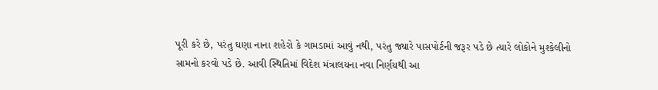પૂરી કરે છે, પરંતુ ઘણા નાના શહેરો કે ગામડામાં આવું નથી, પરંતુ જ્યારે પાસપોર્ટની જરૂર પડે છે ત્યારે લોકોને મુશ્કેલીનો સામનો કરવો પડે છે. આવી સ્થિતિમાં વિદેશ મંત્રાલયના નવા નિર્ણયથી આ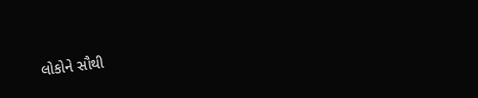લોકોને સૌથી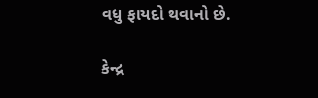વધુ ફાયદો થવાનો છે.

કેન્દ્ર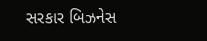સરકાર બિઝનેસ